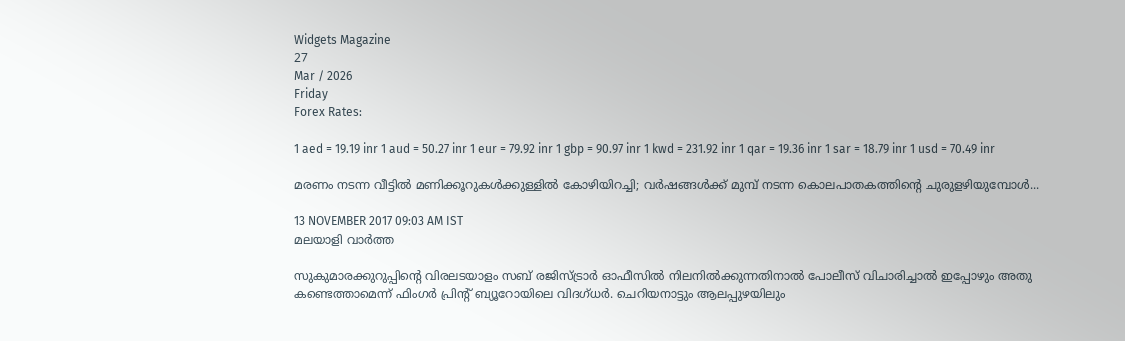Widgets Magazine
27
Mar / 2026
Friday
Forex Rates:

1 aed = 19.19 inr 1 aud = 50.27 inr 1 eur = 79.92 inr 1 gbp = 90.97 inr 1 kwd = 231.92 inr 1 qar = 19.36 inr 1 sar = 18.79 inr 1 usd = 70.49 inr

മരണം നടന്ന വീട്ടില്‍ മണിക്കൂറുകള്‍ക്കുള്ളില്‍ കോഴിയിറച്ചി; വർഷങ്ങൾക്ക് മുമ്പ് നടന്ന കൊലപാതകത്തിന്റെ ചുരുളഴിയുമ്പോൾ...

13 NOVEMBER 2017 09:03 AM IST
മലയാളി വാര്‍ത്ത

സുകുമാരക്കുറുപ്പിന്റെ വിരലടയാളം സബ് രജിസ്ട്രാര്‍ ഓഫീസില്‍ നിലനില്‍ക്കുന്നതിനാല്‍ പോലീസ് വിചാരിച്ചാല്‍ ഇപ്പോഴും അതു കണ്ടെത്താമെന്ന് ഫിംഗര്‍ പ്രിന്റ് ബ്യൂറോയിലെ വിദഗ്ധര്‍. ചെറിയനാട്ടും ആലപ്പുഴയിലും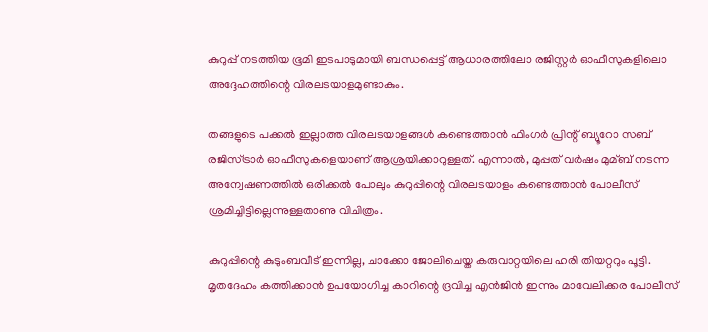കുറുപ്പ് നടത്തിയ ഭൂമി ഇടപാടുമായി ബന്ധപ്പെട്ട് ആധാരത്തിലോ രജിസ്റ്റര്‍ ഓഫീസുകളിലൊ അദ്ദേഹത്തിന്റെ വിരലടയാളമുണ്ടാകും.

തങ്ങളുടെ പക്കല്‍ ഇല്ലാത്ത വിരലടയാളങ്ങള്‍ കണ്ടെത്താന്‍ ഫിംഗര്‍ പ്രിന്റ് ബ്യൂറോ സബ് രജിസ്ട്രാര്‍ ഓഫീസുകളെയാണ് ആശ്രയിക്കാറുള്ളത്. എന്നാല്‍, മുപ്പത് വര്‍ഷം മുമ്ബ് നടന്ന അന്വേഷണത്തില്‍ ഒരിക്കല്‍ പോലും കുറുപ്പിന്റെ വിരലടയാളം കണ്ടെത്താന്‍ പോലീസ് ശ്രമിച്ചിട്ടില്ലെന്നുള്ളതാണു വിചിത്രം.

കുറുപ്പിന്റെ കുടുംബവീട് ഇന്നില്ല, ചാക്കോ ജോലിചെയ്ത കരുവാറ്റയിലെ ഹരി തിയറ്ററും പൂട്ടി. മൃതദേഹം കത്തിക്കാന്‍ ഉപയോഗിച്ച കാറിന്റെ ദ്രവിച്ച എന്‍ജിന്‍ ഇന്നും മാവേലിക്കര പോലീസ്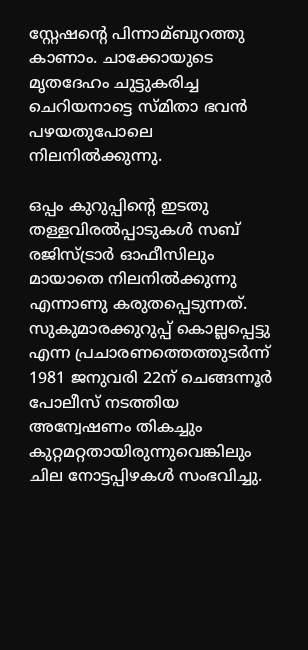സ്റ്റേഷന്റെ പിന്നാമ്ബുറത്തു കാണാം. ചാക്കോയുടെ മൃതദേഹം ചുട്ടുകരിച്ച ചെറിയനാട്ടെ സ്മിതാ ഭവന്‍ പഴയതുപോലെ നിലനില്‍ക്കുന്നു.

ഒപ്പം കുറുപ്പിന്റെ ഇടതു തള്ളവിരല്‍പ്പാടുകള്‍ സബ് രജിസ്ട്രാര്‍ ഓഫീസിലും മായാതെ നിലനില്‍ക്കുന്നു എന്നാണു കരുതപ്പെടുന്നത്. സുകുമാരക്കുറുപ്പ് കൊല്ലപ്പെട്ടു എന്ന പ്രചാരണത്തെത്തുടര്‍ന്ന് 1981 ജനുവരി 22ന് ചെങ്ങന്നൂര്‍ പോലീസ് നടത്തിയ അന്വേഷണം തികച്ചും കുറ്റമറ്റതായിരുന്നുവെങ്കിലും ചില നോട്ടപ്പിഴകള്‍ സംഭവിച്ചു.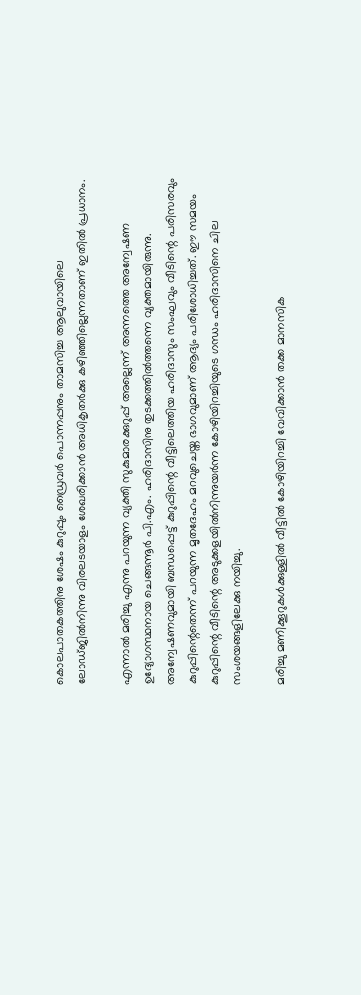കൊലപാതകത്തിനു ശേഷം കുറുപ്പും ഡ്രൈവര്‍ പൊന്നപ്പനും താമസിച്ച ആലുവായിലെ ലോഡ്ജില്‍നിന്നു വിരലടയാളം ശേഖരിക്കാന്‍ അധികൃതര്‍ക്കു കഴിഞ്ഞില്ലെന്നതാണ് ഇതില്‍ പ്രധാനം.

എന്നാല്‍ മരിച്ചു എന്നു പറയുന്ന വ്യക്തി സുകുമാരക്കുറുപ്പ് അല്ലെന്ന് അന്നത്തെ അന്വേഷണ ഉദ്യോഗസ്ഥനായ ചെങ്ങന്നൂര്‍ പി.എം. ഹരിദാസിനു തുടക്കത്തില്‍ത്തന്നെ വ്യക്തമായിരുന്നു. അന്വേഷണവുമായി ബന്ധപ്പെട്ട് കുറുപ്പിന്റെ വീട്ടിലെത്തിയ ഹരിദാസും സംഘവും വീടിന്റെ പരിസരവും കുറുപ്പിന്റെതെന്ന് പറയുന്ന മൃതദേഹം മറവുചെയ്ത ഭാഗവുമാണ് ആദ്യം പരിശോധിച്ചത്. ഈ സമയം കുറുപ്പിന്റെ വീടിന്റെ അടുക്കളയില്‍നിന്നുയര്‍ന്ന കോഴിയിറച്ചിയുടെ ഗന്ധം ഹരിദാസിനെ ചില സംശയങ്ങളിലേക്കു നയിച്ചു.

മരിച്ചു മണിക്കൂറുകള്‍ക്കുള്ളില്‍ വീട്ടില്‍ കോഴിയിറച്ചി വേവിക്കാന്‍ തക്ക മാനസിക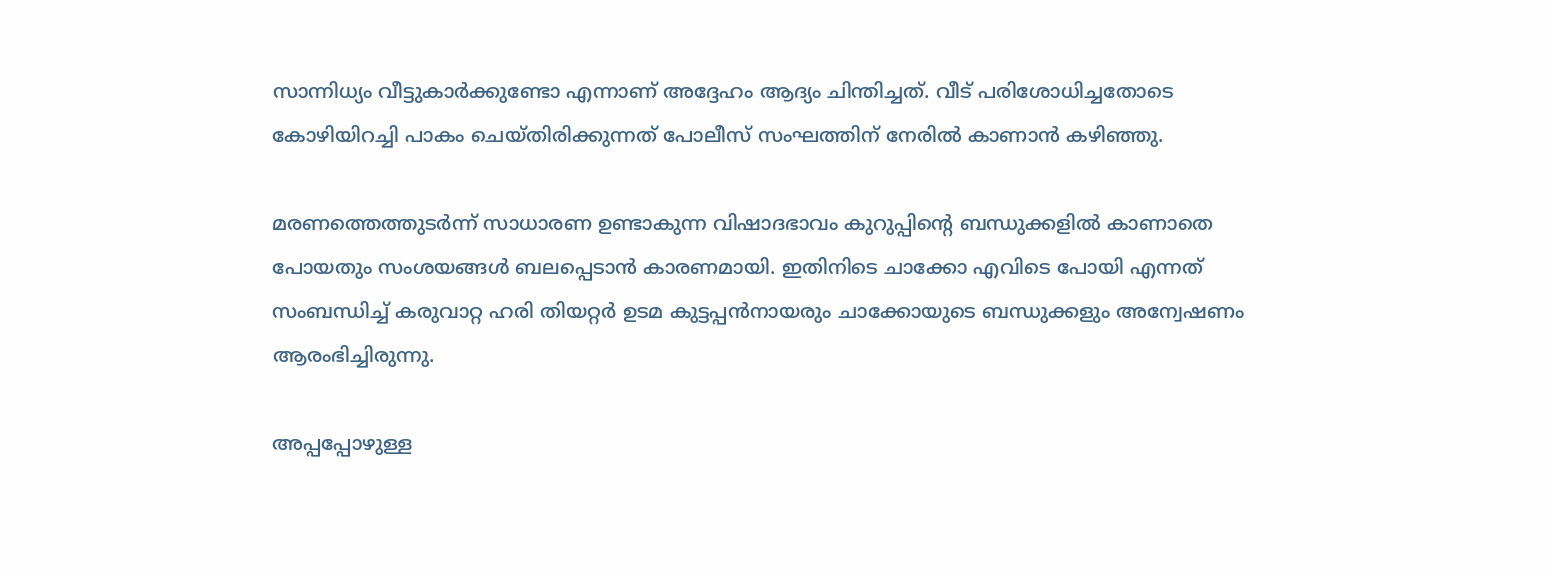സാന്നിധ്യം വീട്ടുകാര്‍ക്കുണ്ടോ എന്നാണ് അദ്ദേഹം ആദ്യം ചിന്തിച്ചത്. വീട് പരിശോധിച്ചതോടെ കോഴിയിറച്ചി പാകം ചെയ്തിരിക്കുന്നത് പോലീസ് സംഘത്തിന് നേരില്‍ കാണാന്‍ കഴിഞ്ഞു.

മരണത്തെത്തുടര്‍ന്ന് സാധാരണ ഉണ്ടാകുന്ന വിഷാദഭാവം കുറുപ്പിന്റെ ബന്ധുക്കളില്‍ കാണാതെ പോയതും സംശയങ്ങള്‍ ബലപ്പെടാന്‍ കാരണമായി. ഇതിനിടെ ചാക്കോ എവിടെ പോയി എന്നത് സംബന്ധിച്ച്‌ കരുവാറ്റ ഹരി തിയറ്റര്‍ ഉടമ കുട്ടപ്പന്‍നായരും ചാക്കോയുടെ ബന്ധുക്കളും അന്വേഷണം ആരംഭിച്ചിരുന്നു.

അപ്പപ്പോഴുള്ള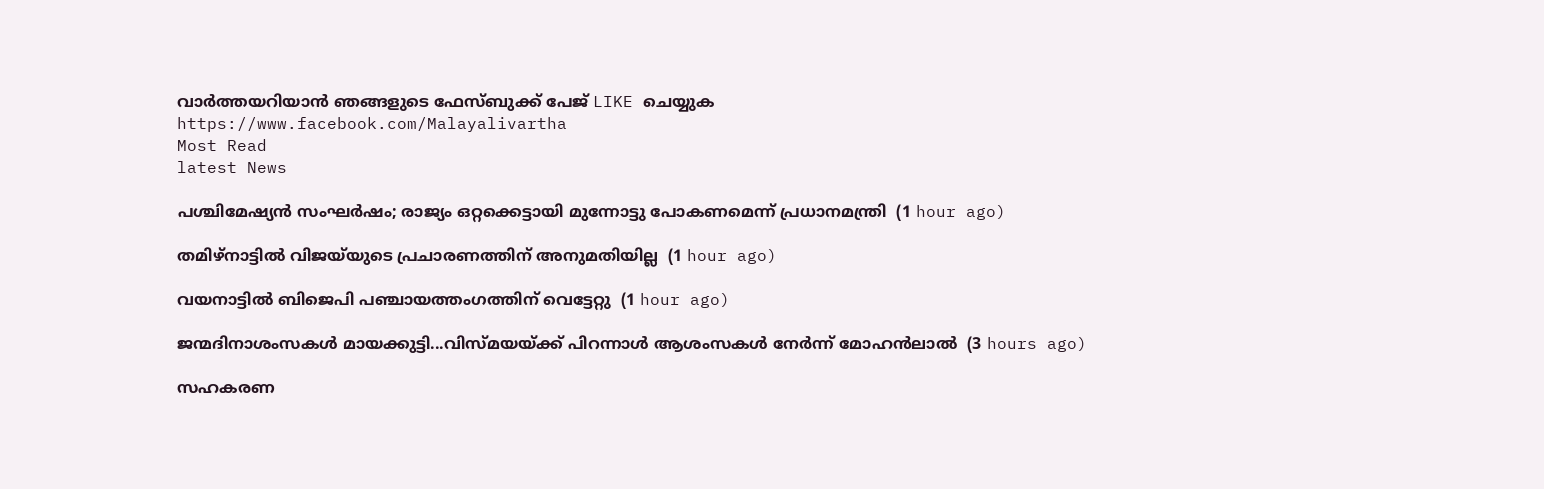വാര്‍ത്തയറിയാന്‍ ഞങ്ങളുടെ ഫേസ്‌ബുക്ക്‌ പേജ് LIKE ചെയ്യുക
https://www.facebook.com/Malayalivartha
Most Read
latest News

പശ്ചിമേഷ്യന്‍ സംഘര്‍ഷം; രാജ്യം ഒറ്റക്കെട്ടായി മുന്നോട്ടു പോകണമെന്ന് പ്രധാനമന്ത്രി  (1 hour ago)

തമിഴ്‌നാട്ടില്‍ വിജയ്‌യുടെ പ്രചാരണത്തിന് അനുമതിയില്ല  (1 hour ago)

വയനാട്ടില്‍ ബിജെപി പഞ്ചായത്തംഗത്തിന് വെട്ടേറ്റു  (1 hour ago)

ജന്മദിനാശംസകള്‍ മായക്കുട്ടി...വിസ്മയയ്ക്ക് പിറന്നാള്‍ ആശംസകള്‍ നേര്‍ന്ന് മോഹന്‍ലാല്‍  (3 hours ago)

സഹകരണ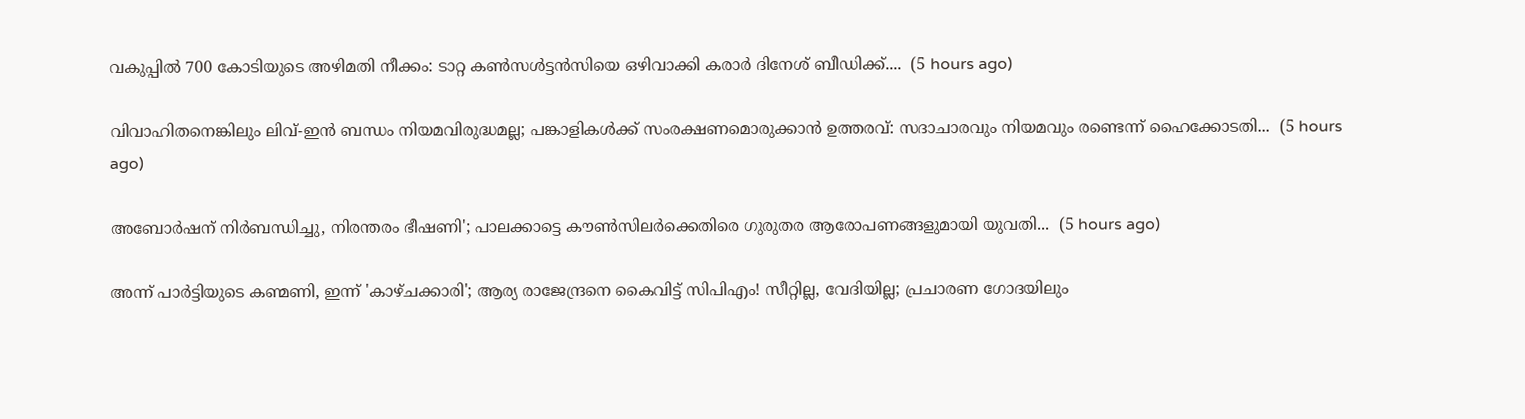വകുപ്പിൽ 700 കോടിയുടെ അഴിമതി നീക്കം: ടാറ്റ കണ്‍സള്‍ട്ടന്‍സിയെ ഒഴിവാക്കി കരാർ ദിനേശ് ബീഡിക്ക്....  (5 hours ago)

വിവാഹിതനെങ്കിലും ലിവ്-ഇൻ ബന്ധം നിയമവിരുദ്ധമല്ല; പങ്കാളികൾക്ക് സംരക്ഷണമൊരുക്കാൻ ഉത്തരവ്: സദാചാരവും നിയമവും രണ്ടെന്ന് ഹൈക്കോടതി...  (5 hours ago)

അബോർഷന് നിർബന്ധിച്ചു, നിരന്തരം ഭീഷണി'; പാലക്കാട്ടെ കൗൺസിലർക്കെതിരെ ഗുരുതര ആരോപണങ്ങളുമായി യുവതി...  (5 hours ago)

അന്ന് പാർട്ടിയുടെ കണ്മണി, ഇന്ന് 'കാഴ്ചക്കാരി'; ആര്യ രാജേന്ദ്രനെ കൈവിട്ട് സിപിഎം! സീറ്റില്ല, വേദിയില്ല; പ്രചാരണ ഗോദയിലും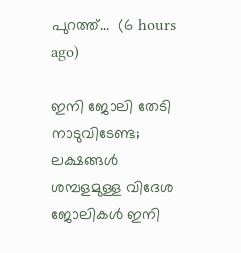പുറത്ത്...  (6 hours ago)

ഇനി ജോലി തേടി നാടുവിടേണ്ട; ലക്ഷങ്ങൾ ശമ്പളമുള്ള വിദേശ ജോലികൾ ഇനി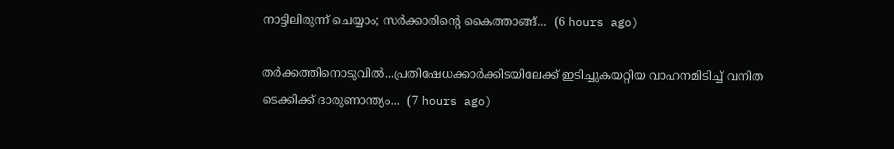നാട്ടിലിരുന്ന് ചെയ്യാം; സർക്കാരിന്റെ കൈത്താങ്ങ്...  (6 hours ago)

തർക്കത്തിനൊടുവിൽ...പ്രതിഷേധക്കാർക്കിടയിലേക്ക് ഇടിച്ചുകയറ്റിയ വാഹനമിടിച്ച് വനിത ടെക്കിക്ക് ദാരുണാന്ത്യം...  (7 hours ago)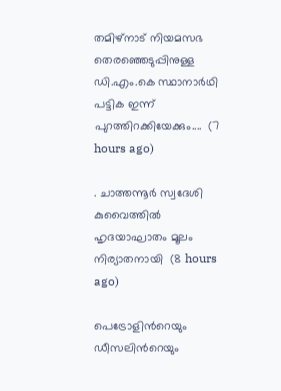തമിഴ്‌നാട് നിയമസഭ തെരഞ്ഞെടുപ്പിനുള്ള ഡി.എം.കെ സ്ഥാനാർഥി പട്ടിക ഇന്ന് പുറത്തിറക്കിയേക്കും....  (7 hours ago)

. ചാത്തന്നൂർ സ്വദേശി കുവൈത്തിൽ ഹൃദയാഘാതം മൂലം നിര്യാതനായി  (8 hours ago)

പെട്രോളിന്‍റെയും ഡീസലിന്‍റെയും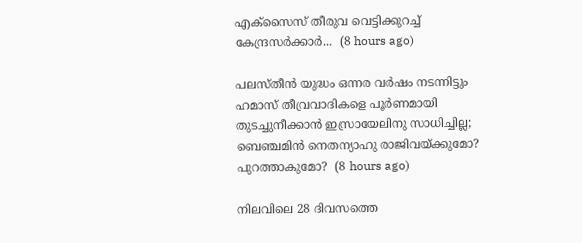എക്സൈസ് തീരുവ വെട്ടിക്കുറച്ച് കേന്ദ്രസർക്കാർ...  (8 hours ago)

പലസ്തീന്‍ യുദ്ധം ഒന്നര വര്‍ഷം നടന്നിട്ടും ഹമാസ് തീവ്രവാദികളെ പൂര്‍ണമായി തുടച്ചുനീക്കാന്‍ ഇസ്രായേലിനു സാധിച്ചില്ല; ബെഞ്ചമിന്‍ നെതന്യാഹു രാജിവയ്ക്കുമോ? പുറത്താകുമോ?  (8 hours ago)

നിലവിലെ 28 ദിവസത്തെ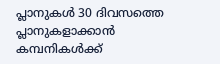പ്ലാനുകൾ 30 ദിവസത്തെ പ്ലാനുകളാക്കാൻ കമ്പനികൾക്ക്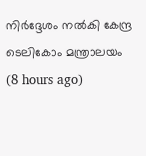നിർദ്ദേശം നൽകി കേന്ദ്ര ടെലികോം മന്ത്രാലയം  (8 hours ago)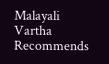Malayali Vartha Recommends